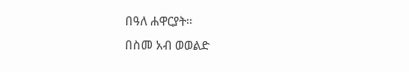በዓለ ሐዋርያት።
በስመ አብ ወወልድ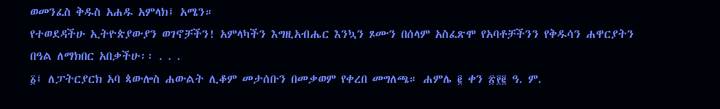ወመንፈስ ቅዱስ አሐዱ አምላክ፤ አሜን።
የተወደዳችሁ ኢትዮጵያውያን ወገኖቻችን! አምላካችን እግዚአብሔር እንኳን ጾሙን በሰላም አስፈጽሞ የአባቶቻችንን የቅዱሳን ሐዋርያትን በዓል ለማክበር አበቃችሁ፡፡ . . .
፩፤ ለፓትርያርክ አባ ጳውሎስ ሐውልት ሊቆም መታሰቡን በመቃወም የቀረበ መግለጫ። ሐምሌ ፪ ቀን ፳፻፪ ዓ. ም.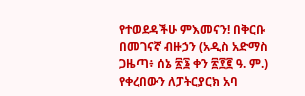የተወደዳችሁ ምእመናን! በቅርቡ በመገናኛ ብዙኃን (አዲስ አድማስ ጋዜጣ፥ ሰኔ ፳፮ ቀን ፳፻፪ ዓ. ም.) የቀረበውን ለፓትርያርክ አባ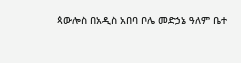ጳውሎስ በአዲስ አበባ ቦሌ መድኃኔ ዓለም ቤተ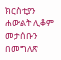ክርስቲያን ሐውልት ሊቆም መታሰቡን በመግለጽ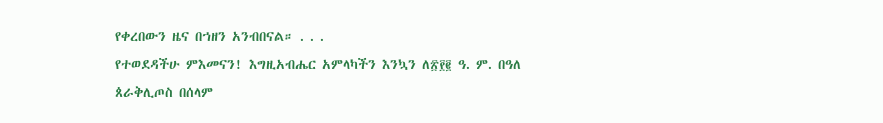የቀረበውን ዜና በኀዘን አንብበናል። . . .
የተወደዳችሁ ምእመናን! እግዚአብሔር አምላካችን እንኳን ለ፳፻፪ ዓ. ም. በዓለ ጰራቅሊጦስ በሰላም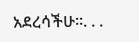አደረሳችሁ።. . .